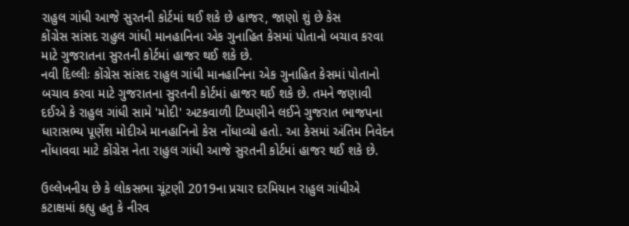રાહુલ ગાંધી આજે સુરતની કોર્ટમાં થઈ શકે છે હાજર, જાણો શું છે કેસ
કોંગ્રેસ સાંસદ રાહુલ ગાંધી માનહાનિના એક ગુનાહિત કેસમાં પોતાનો બચાવ કરવા માટે ગુજરાતના સુરતની કોર્ટમાં હાજર થઈ શકે છે.
નવી દિલ્લીઃ કોંગ્રેસ સાંસદ રાહુલ ગાંધી માનહાનિના એક ગુનાહિત કેસમાં પોતાનો બચાવ કરવા માટે ગુજરાતના સુરતની કોર્ટમાં હાજર થઈ શકે છે. તમને જણાવી દઈએ કે રાહુલ ગાંધી સામે 'મોદી' અટકવાળી ટિપ્પણીને લઈને ગુજરાત ભાજપના ધારાસભ્ય પૂર્ણેશ મોદીએ માનહાનિનો કેસ નોંધાવ્યો હતો. આ કેસમાં અંતિમ નિવેદન નોંધાવવા માટે કોંગ્રેસ નેતા રાહુલ ગાંધી આજે સુરતની કોર્ટમાં હાજર થઈ શકે છે.

ઉલ્લેખનીય છે કે લોકસભા ચૂંટણી 2019ના પ્રચાર દરમિયાન રાહુલ ગાંધીએ કટાક્ષમાં કહ્યુ હતુ કે નીરવ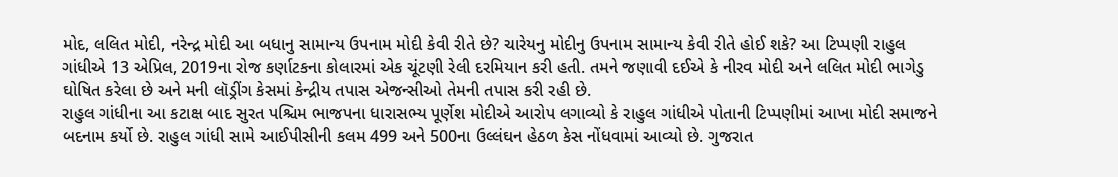મોદ, લલિત મોદી, નરેન્દ્ર મોદી આ બધાનુ સામાન્ય ઉપનામ મોદી કેવી રીતે છે? ચારેયનુ મોદીનુ ઉપનામ સામાન્ય કેવી રીતે હોઈ શકે? આ ટિપ્પણી રાહુલ ગાંધીએ 13 એપ્રિલ, 2019ના રોજ કર્ણાટકના કોલારમાં એક ચૂંટણી રેલી દરમિયાન કરી હતી. તમને જણાવી દઈએ કે નીરવ મોદી અને લલિત મોદી ભાગેડુ ઘોષિત કરેલા છે અને મની લૉડ્રીંગ કેસમાં કેન્દ્રીય તપાસ એજન્સીઓ તેમની તપાસ કરી રહી છે.
રાહુલ ગાંધીના આ કટાક્ષ બાદ સુરત પશ્ચિમ ભાજપના ધારાસભ્ય પૂર્ણેશ મોદીએ આરોપ લગાવ્યો કે રાહુલ ગાંધીએ પોતાની ટિપ્પણીમાં આખા મોદી સમાજને બદનામ કર્યો છે. રાહુલ ગાંધી સામે આઈપીસીની કલમ 499 અને 500ના ઉલ્લંઘન હેઠળ કેસ નોંધવામાં આવ્યો છે. ગુજરાત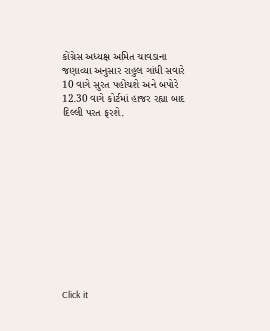કોંગ્રેસ અધ્યક્ષ અમિત ચાવડાના જણાવ્યા અનુસાર રાહુલ ગાંધી સવારે 10 વાગે સુરત પહોંચશે અને બપોરે 12.30 વાગે કોર્ટમાં હાજર રહ્યા બાદ દિલ્લી પરત ફરશે.












Click it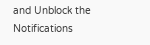and Unblock the Notifications